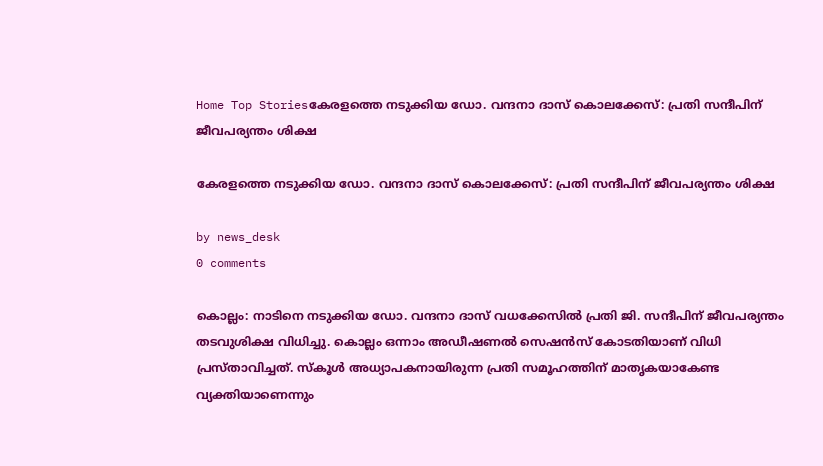Home Top Storiesകേരളത്തെ നടുക്കിയ ഡോ. വന്ദനാ ദാസ് കൊലക്കേസ്: പ്രതി സന്ദീപിന് ജീവപര്യന്തം ശിക്ഷ

കേരളത്തെ നടുക്കിയ ഡോ. വന്ദനാ ദാസ് കൊലക്കേസ്: പ്രതി സന്ദീപിന് ജീവപര്യന്തം ശിക്ഷ

by news_desk
0 comments

കൊല്ലം: നാടിനെ നടുക്കിയ ഡോ. വന്ദനാ ദാസ് വധക്കേസിൽ പ്രതി ജി. സന്ദീപിന് ജീവപര്യന്തം തടവുശിക്ഷ വിധിച്ചു. കൊല്ലം ഒന്നാം അഡീഷണൽ സെഷൻസ് കോടതിയാണ് വിധി പ്രസ്താവിച്ചത്. സ്കൂൾ അധ്യാപകനായിരുന്ന പ്രതി സമൂഹത്തിന് മാതൃകയാകേണ്ട വ്യക്തിയാണെന്നും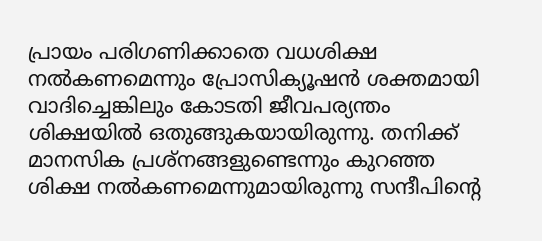പ്രായം പരിഗണിക്കാതെ വധശിക്ഷ നൽകണമെന്നും പ്രോസിക്യൂഷൻ ശക്തമായി വാദിച്ചെങ്കിലും കോടതി ജീവപര്യന്തം ശിക്ഷയിൽ ഒതുങ്ങുകയായിരുന്നു. തനിക്ക് മാനസിക പ്രശ്നങ്ങളുണ്ടെന്നും കുറഞ്ഞ ശിക്ഷ നൽകണമെന്നുമായിരുന്നു സന്ദീപിന്റെ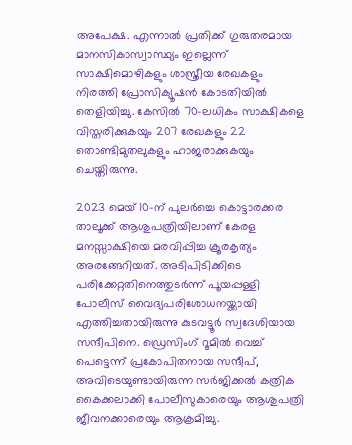അപേക്ഷ. എന്നാൽ പ്രതിക്ക് ഗുരുതരമായ മാനസികാസ്വാസ്ഥ്യം ഇല്ലെന്ന് സാക്ഷിമൊഴികളും ശാസ്ത്രീയ രേഖകളും നിരത്തി പ്രോസിക്യൂഷൻ കോടതിയിൽ തെളിയിച്ചു. കേസിൽ 70-ലധികം സാക്ഷികളെ വിസ്തരിക്കുകയും 207 രേഖകളും 22 തൊണ്ടിമുതലുകളും ഹാജരാക്കുകയും ചെയ്തിരുന്നു.

2023 മെയ് 10-ന് പുലർച്ചെ കൊട്ടാരക്കര താലൂക്ക് ആശുപത്രിയിലാണ് കേരള മനസ്സാക്ഷിയെ മരവിപ്പിച്ച ക്രൂരകൃത്യം അരങ്ങേറിയത്. അടിപിടിക്കിടെ പരിക്കേറ്റതിനെത്തുടർന്ന് പൂയപ്പള്ളി പോലീസ് വൈദ്യപരിശോധനയ്ക്കായി എത്തിച്ചതായിരുന്നു കുടവട്ടൂർ സ്വദേശിയായ സന്ദീപിനെ. ഡ്രെസിംഗ് റൂമിൽ വെച്ച് പെട്ടെന്ന് പ്രകോപിതനായ സന്ദീപ്, അവിടെയുണ്ടായിരുന്ന സർജിക്കൽ കത്രിക കൈക്കലാക്കി പോലീസുകാരെയും ആശുപത്രി ജീവനക്കാരെയും ആക്രമിച്ചു.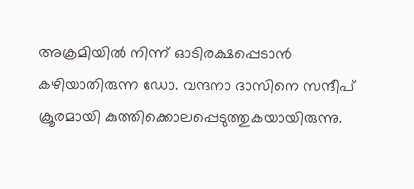അക്രമിയിൽ നിന്ന് ഓടിരക്ഷപ്പെടാൻ കഴിയാതിരുന്ന ഡോ. വന്ദനാ ദാസിനെ സന്ദീപ് ക്രൂരമായി കുത്തിക്കൊലപ്പെടുത്തുകയായിരുന്നു.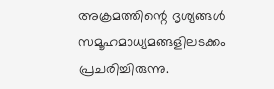അക്രമത്തിന്റെ ദൃശ്യങ്ങൾ സമൂഹമാധ്യമങ്ങളിലടക്കം പ്രചരിച്ചിരുന്നു.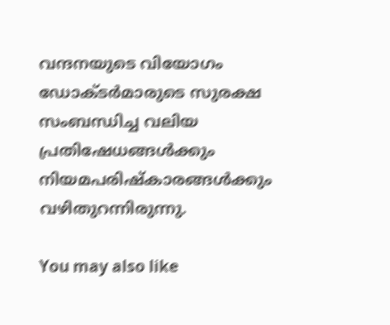വന്ദനയുടെ വിയോഗം ഡോക്ടർമാരുടെ സുരക്ഷ സംബന്ധിച്ച വലിയ പ്രതിഷേധങ്ങൾക്കും നിയമപരിഷ്കാരങ്ങൾക്കും വഴിതുറന്നിരുന്നു.

You may also like